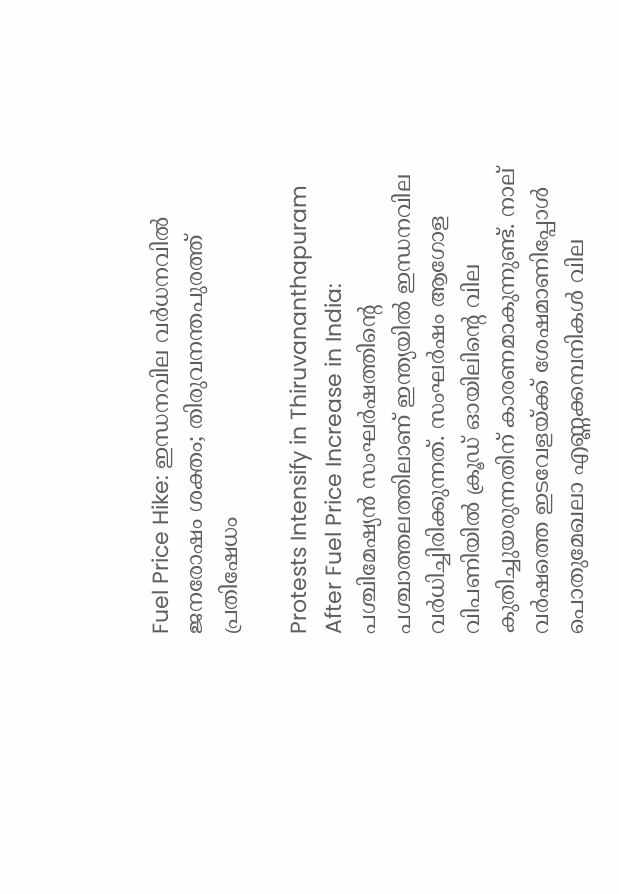Fuel Price Hike: ഇന്ധനവില വര്‍ധനവില്‍ ജനരോഷം ശക്തം; തിരുവനന്തപുരത്ത് പ്രതിഷേധം

Protests Intensify in Thiruvananthapuram After Fuel Price Increase in India: പശ്ചിമേഷ്യന്‍ സംഘര്‍ഷത്തിന്റെ പശ്ചാത്തലത്തിലാണ് ഇന്ത്യയില്‍ ഇന്ധനവില വര്‍ധിച്ചിരിക്കുന്നത്. സംഘര്‍ഷം ആഗോള വിപണിയില്‍ ക്രൂഡ് ഓയിലിന്റെ വില കുതിച്ചുയരുന്നതിന് കാരണമാകുന്നുണ്ട്. നാല് വര്‍ഷത്തെ ഇടവേളയ്ക്ക് ശേഷമാണിപ്പോള്‍ പൊതുമേഖലാ എണ്ണക്കമ്പനികള്‍ വില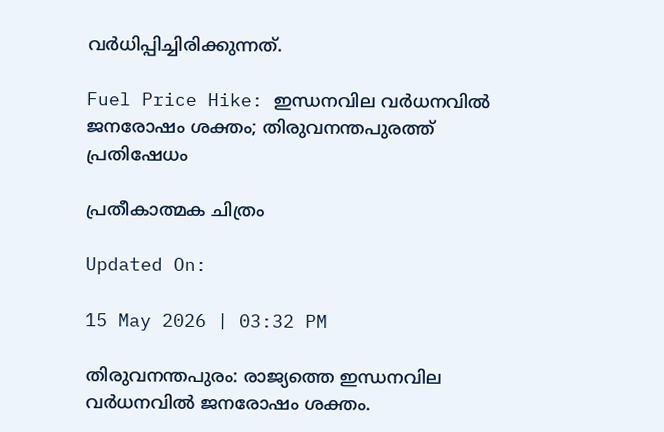വര്‍ധിപ്പിച്ചിരിക്കുന്നത്.

Fuel Price Hike: ഇന്ധനവില വര്‍ധനവില്‍ ജനരോഷം ശക്തം; തിരുവനന്തപുരത്ത് പ്രതിഷേധം

പ്രതീകാത്മക ചിത്രം

Updated On:

15 May 2026 | 03:32 PM

തിരുവനന്തപുരം: രാജ്യത്തെ ഇന്ധനവില വര്‍ധനവില്‍ ജനരോഷം ശക്തം.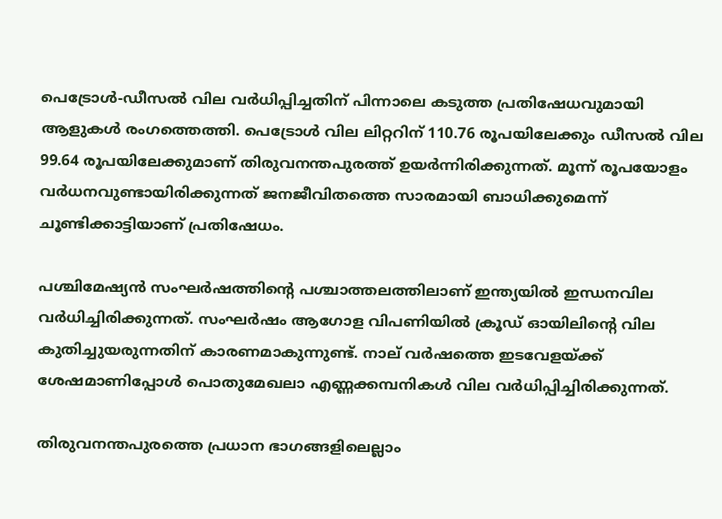പെട്രോള്‍-ഡീസല്‍ വില വര്‍ധിപ്പിച്ചതിന് പിന്നാലെ കടുത്ത പ്രതിഷേധവുമായി ആളുകള്‍ രംഗത്തെത്തി. പെട്രോള്‍ വില ലിറ്ററിന് 110.76 രൂപയിലേക്കും ഡീസല്‍ വില 99.64 രൂപയിലേക്കുമാണ് തിരുവനന്തപുരത്ത് ഉയര്‍ന്നിരിക്കുന്നത്. മൂന്ന് രൂപയോളം വര്‍ധനവുണ്ടായിരിക്കുന്നത് ജനജീവിതത്തെ സാരമായി ബാധിക്കുമെന്ന് ചൂണ്ടിക്കാട്ടിയാണ് പ്രതിഷേധം.

പശ്ചിമേഷ്യന്‍ സംഘര്‍ഷത്തിന്റെ പശ്ചാത്തലത്തിലാണ് ഇന്ത്യയില്‍ ഇന്ധനവില വര്‍ധിച്ചിരിക്കുന്നത്. സംഘര്‍ഷം ആഗോള വിപണിയില്‍ ക്രൂഡ് ഓയിലിന്റെ വില കുതിച്ചുയരുന്നതിന് കാരണമാകുന്നുണ്ട്. നാല് വര്‍ഷത്തെ ഇടവേളയ്ക്ക് ശേഷമാണിപ്പോള്‍ പൊതുമേഖലാ എണ്ണക്കമ്പനികള്‍ വില വര്‍ധിപ്പിച്ചിരിക്കുന്നത്.

തിരുവനന്തപുരത്തെ പ്രധാന ഭാഗങ്ങളിലെല്ലാം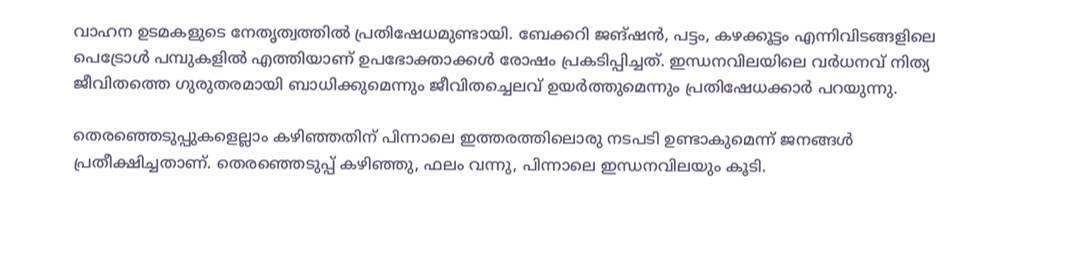വാഹന ഉടമകളുടെ നേതൃത്വത്തില്‍ പ്രതിഷേധമുണ്ടായി. ബേക്കറി ജങ്ഷന്‍, പട്ടം, കഴക്കൂട്ടം എന്നിവിടങ്ങളിലെ പെട്രോള്‍ പമ്പുകളില്‍ എത്തിയാണ് ഉപഭോക്താക്കള്‍ രോഷം പ്രകടിപ്പിച്ചത്. ഇന്ധനവിലയിലെ വര്‍ധനവ് നിത്യ ജീവിതത്തെ ഗുരുതരമായി ബാധിക്കുമെന്നും ജീവിതച്ചെലവ് ഉയര്‍ത്തുമെന്നും പ്രതിഷേധക്കാര്‍ പറയുന്നു.

തെരഞ്ഞെടുപ്പുകളെല്ലാം കഴിഞ്ഞതിന് പിന്നാലെ ഇത്തരത്തിലൊരു നടപടി ഉണ്ടാകുമെന്ന് ജനങ്ങള്‍ പ്രതീക്ഷിച്ചതാണ്. തെരഞ്ഞെടുപ്പ് കഴിഞ്ഞു, ഫലം വന്നു, പിന്നാലെ ഇന്ധനവിലയും കൂടി.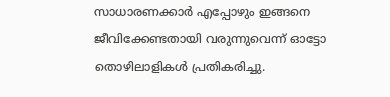സാധാരണക്കാര്‍ എപ്പോഴും ഇങ്ങനെ ജീവിക്കേണ്ടതായി വരുന്നുവെന്ന് ഓട്ടോ തൊഴിലാളികള്‍ പ്രതികരിച്ചു.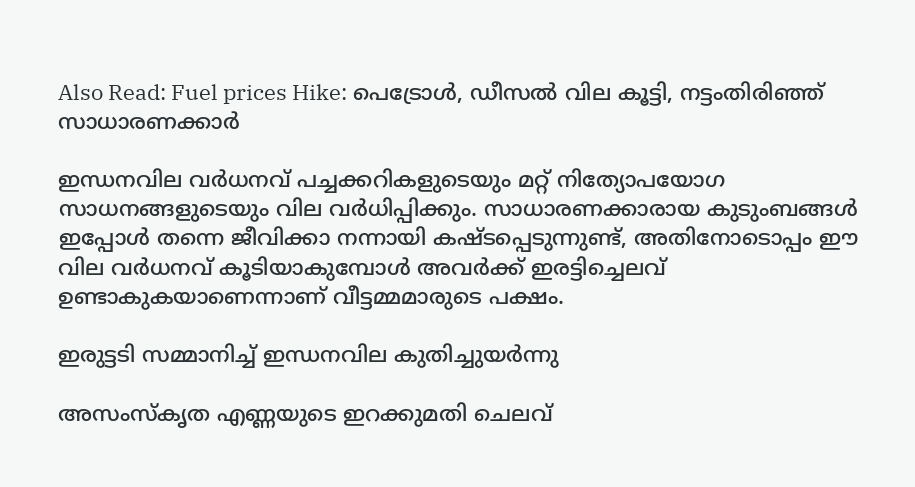Also Read: Fuel prices Hike: പെട്രോൾ, ഡീസൽ വില കൂട്ടി, നട്ടംതിരിഞ്ഞ് സാധാരണക്കാർ

ഇന്ധനവില വര്‍ധനവ് പച്ചക്കറികളുടെയും മറ്റ് നിത്യോപയോഗ സാധനങ്ങളുടെയും വില വര്‍ധിപ്പിക്കും. സാധാരണക്കാരായ കുടുംബങ്ങള്‍ ഇപ്പോള്‍ തന്നെ ജീവിക്കാ നന്നായി കഷ്ടപ്പെടുന്നുണ്ട്, അതിനോടൊപ്പം ഈ വില വര്‍ധനവ് കൂടിയാകുമ്പോള്‍ അവര്‍ക്ക് ഇരട്ടിച്ചെലവ് ഉണ്ടാകുകയാണെന്നാണ് വീട്ടമ്മമാരുടെ പക്ഷം.

ഇരുട്ടടി സമ്മാനിച്ച് ഇന്ധനവില കുതിച്ചുയര്‍ന്നു

അസംസ്‌കൃത എണ്ണയുടെ ഇറക്കുമതി ചെലവ്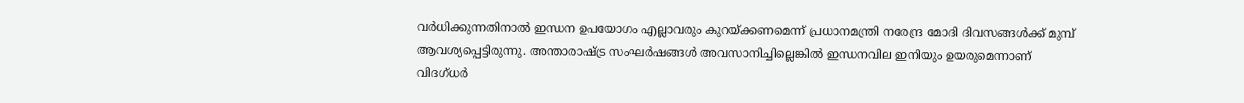വര്‍ധിക്കുന്നതിനാല്‍ ഇന്ധന ഉപയോഗം എല്ലാവരും കുറയ്ക്കണമെന്ന് പ്രധാനമന്ത്രി നരേന്ദ്ര മോദി ദിവസങ്ങള്‍ക്ക് മുമ്പ് ആവശ്യപ്പെട്ടിരുന്നു. അന്താരാഷ്ട്ര സംഘര്‍ഷങ്ങള്‍ അവസാനിച്ചില്ലെങ്കില്‍ ഇന്ധനവില ഇനിയും ഉയരുമെന്നാണ് വിദഗ്ധര്‍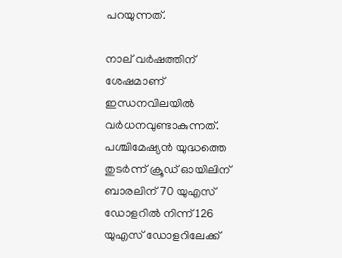പറയുന്നത്.

നാല് വര്‍ഷത്തിന് ശേഷമാണ് ഇന്ധനവിലയില്‍ വര്‍ധനവുണ്ടാകുന്നത്. പശ്ചിമേഷ്യന്‍ യുദ്ധത്തെ തുടര്‍ന്ന് ക്രൂഡ് ഓയിലിന് ബാരലിന് 70 യുഎസ് ഡോളറില്‍ നിന്ന് 126 യുഎസ് ഡോളറിലേക്ക്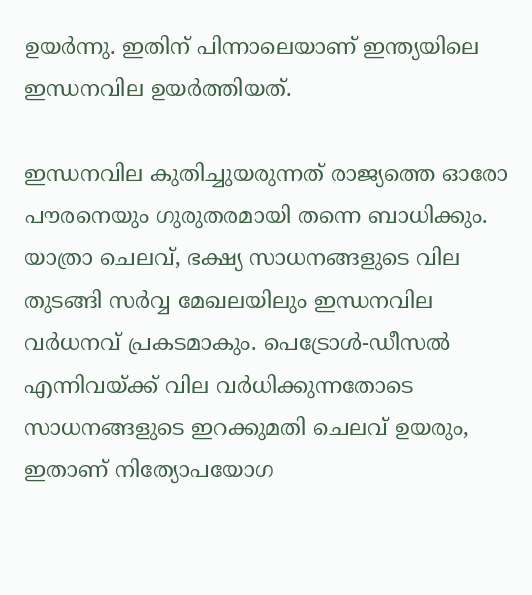ഉയര്‍ന്നു. ഇതിന് പിന്നാലെയാണ് ഇന്ത്യയിലെ ഇന്ധനവില ഉയര്‍ത്തിയത്.

ഇന്ധനവില കുതിച്ചുയരുന്നത് രാജ്യത്തെ ഓരോ പൗരനെയും ഗുരുതരമായി തന്നെ ബാധിക്കും. യാത്രാ ചെലവ്, ഭക്ഷ്യ സാധനങ്ങളുടെ വില തുടങ്ങി സര്‍വ്വ മേഖലയിലും ഇന്ധനവില വര്‍ധനവ് പ്രകടമാകും. പെട്രോള്‍-ഡീസല്‍ എന്നിവയ്ക്ക് വില വര്‍ധിക്കുന്നതോടെ സാധനങ്ങളുടെ ഇറക്കുമതി ചെലവ് ഉയരും, ഇതാണ് നിത്യോപയോഗ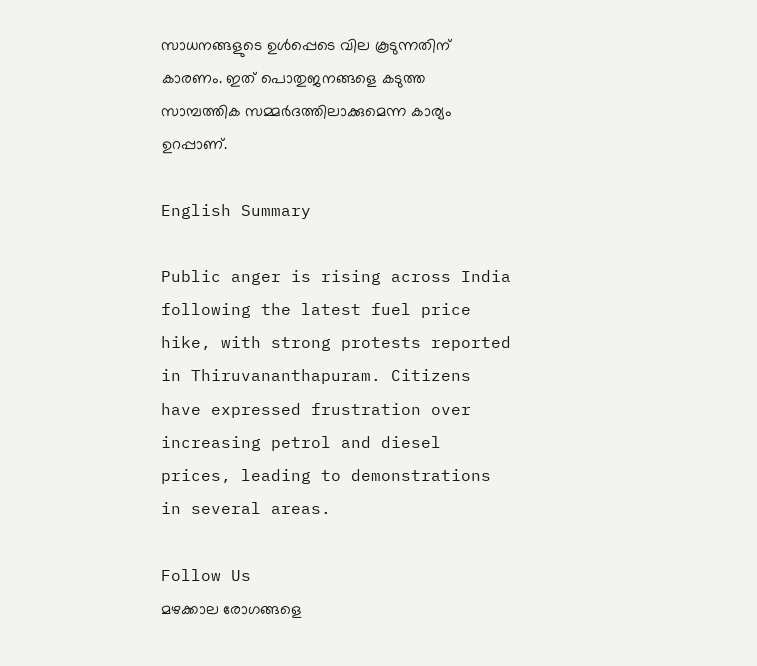സാധനങ്ങളുടെ ഉള്‍പ്പെടെ വില കൂടുന്നതിന് കാരണം. ഇത് പൊതുജനങ്ങളെ കടുത്ത സാമ്പത്തിക സമ്മര്‍ദത്തിലാക്കുമെന്ന കാര്യം ഉറപ്പാണ്.

English Summary

Public anger is rising across India following the latest fuel price hike, with strong protests reported in Thiruvananthapuram. Citizens have expressed frustration over increasing petrol and diesel prices, leading to demonstrations in several areas.

Follow Us
മഴക്കാല രോഗങ്ങളെ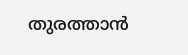തുരത്താൻ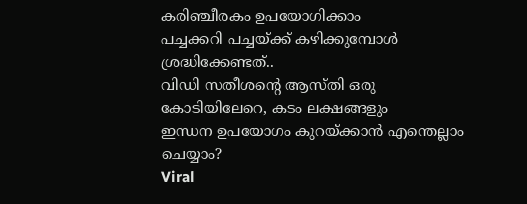കരിഞ്ചീരകം ഉപയോഗിക്കാം
പച്ചക്കറി പച്ചയ്ക്ക് കഴിക്കുമ്പോൾ ശ്രദ്ധിക്കേണ്ടത്..
വിഡി സതീശന്റെ ആസ്തി ഒരു കോടിയിലേറെ, കടം ലക്ഷങ്ങളും
ഇന്ധന ഉപയോഗം കുറയ്ക്കാന്‍ എന്തെല്ലാം ചെയ്യാം?
Viral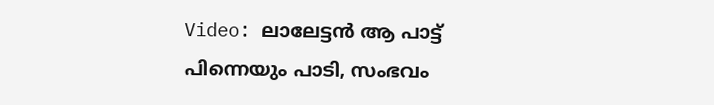Video: ലാലേട്ടൻ ആ പാട്ട് പിന്നെയും പാടി, സംഭവം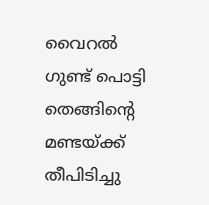വൈറൽ
ഗുണ്ട് പൊട്ടി തെങ്ങിൻ്റെ മണ്ടയ്ക്ക് തീപിടിച്ചു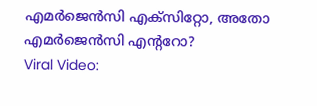എമർജെൻസി എക്സിറ്റോ, അതോ എമർജെൻസി എൻ്ററോ?
Viral Video: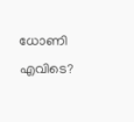ധോണി എവിടെ?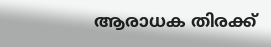ആരാധക തിരക്ക്